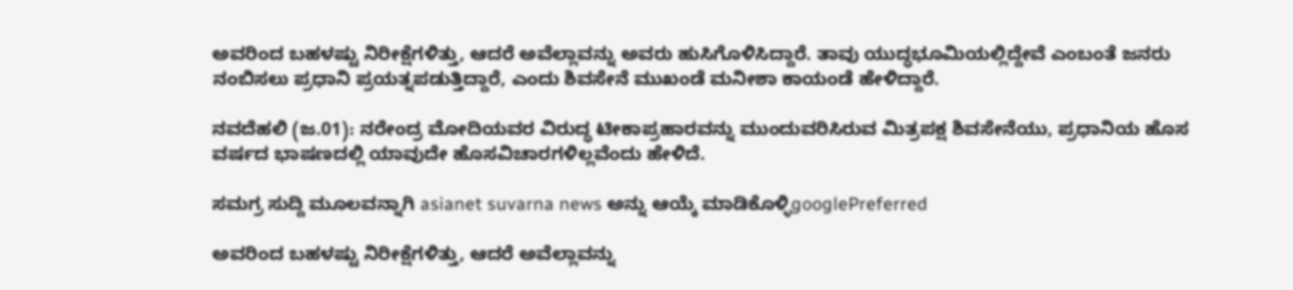ಅವರಿಂದ ಬಹಳಷ್ಟು ನಿರೀಕ್ಷೆಗಳಿತ್ತು, ಆದರೆ ಅವೆಲ್ಲಾವನ್ನು ಅವರು ಹುಸಿಗೊಳಿಸಿದ್ದಾರೆ. ತಾವು ಯುದ್ಧಭೂಮಿಯಲ್ಲಿದ್ದೇವೆ ಎಂಬಂತೆ ಜನರು ನಂಬಿಸಲು ಪ್ರಧಾನಿ ಪ್ರಯತ್ನಪಡುತ್ತಿದ್ದಾರೆ, ಎಂದು ಶಿವಸೇನೆ ಮುಖಂಡೆ ಮನೀಶಾ ಕಾಯಂಡೆ ಹೇಳಿದ್ದಾರೆ.

ನವದೆಹಲಿ (ಜ.01): ನರೇಂದ್ರ ಮೋದಿಯವರ ವಿರುದ್ಧ ಟೀಕಾಪ್ರಹಾರವನ್ನು ಮುಂದುವರಿಸಿರುವ ಮಿತ್ರಪಕ್ಷ ಶಿವಸೇನೆಯು, ಪ್ರಧಾನಿಯ ಹೊಸ ವರ್ಷದ ಭಾಷಣದಲ್ಲಿ ಯಾವುದೇ ಹೊಸವಿಚಾರಗಳಿಲ್ಲವೆಂದು ಹೇಳಿದೆ.

ಸಮಗ್ರ ಸುದ್ದಿ ಮೂಲವನ್ನಾಗಿ asianet suvarna news ಅನ್ನು ಆಯ್ಕೆ ಮಾಡಿಕೊಳ್ಳಿgooglePreferred

ಅವರಿಂದ ಬಹಳಷ್ಟು ನಿರೀಕ್ಷೆಗಳಿತ್ತು, ಆದರೆ ಅವೆಲ್ಲಾವನ್ನು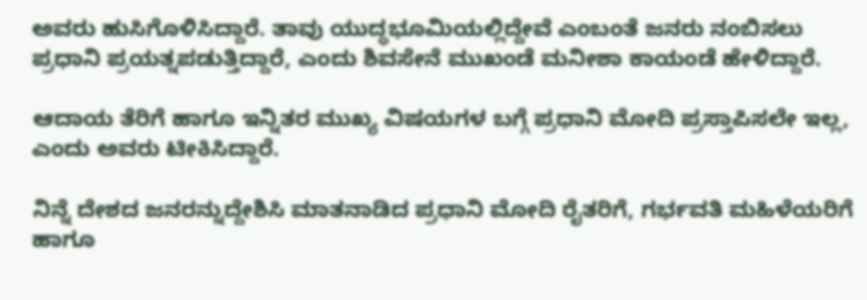ಅವರು ಹುಸಿಗೊಳಿಸಿದ್ದಾರೆ. ತಾವು ಯುದ್ಧಭೂಮಿಯಲ್ಲಿದ್ದೇವೆ ಎಂಬಂತೆ ಜನರು ನಂಬಿಸಲು ಪ್ರಧಾನಿ ಪ್ರಯತ್ನಪಡುತ್ತಿದ್ದಾರೆ, ಎಂದು ಶಿವಸೇನೆ ಮುಖಂಡೆ ಮನೀಶಾ ಕಾಯಂಡೆ ಹೇಳಿದ್ದಾರೆ.

ಆದಾಯ ತೆರಿಗೆ ಹಾಗೂ ಇನ್ನಿತರ ಮುಖ್ಯ ವಿಷಯಗಳ ಬಗ್ಗೆ ಪ್ರಧಾನಿ ಮೋದಿ ಪ್ರಸ್ತಾಪಿಸಲೇ ಇಲ್ಲ, ಎಂದು ಅವರು ಟೀಕಿಸಿದ್ದಾರೆ.

ನಿನ್ನೆ ದೇಶದ ಜನರನ್ನುದ್ದೇಶಿಸಿ ಮಾತನಾಡಿದ ಪ್ರಧಾನಿ ಮೋದಿ ರೈತರಿಗೆ, ಗರ್ಭವತಿ ಮಹಿಳೆಯರಿಗೆ ಹಾಗೂ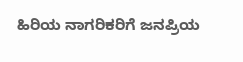ಹಿರಿಯ ನಾಗರಿಕರಿಗೆ ಜನಪ್ರಿಯ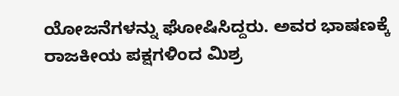ಯೋಜನೆಗಳನ್ನು ಘೋಷಿಸಿದ್ದರು. ಅವರ ಭಾಷಣಕ್ಕೆ ರಾಜಕೀಯ ಪಕ್ಷಗಳಿಂದ ಮಿಶ್ರ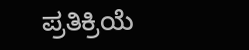ಪ್ರತಿಕ್ರಿಯೆ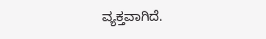ವ್ಯಕ್ತವಾಗಿದೆ.